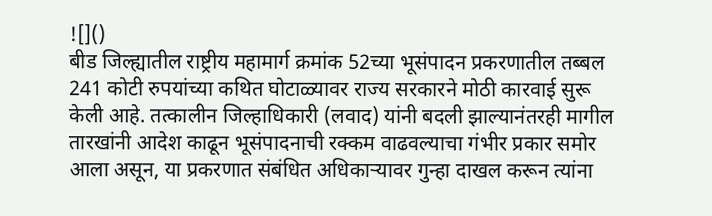![]()
बीड जिल्ह्यातील राष्ट्रीय महामार्ग क्रमांक 52च्या भूसंपादन प्रकरणातील तब्बल 241 कोटी रुपयांच्या कथित घोटाळ्यावर राज्य सरकारने मोठी कारवाई सुरू केली आहे. तत्कालीन जिल्हाधिकारी (लवाद) यांनी बदली झाल्यानंतरही मागील तारखांनी आदेश काढून भूसंपादनाची रक्कम वाढवल्याचा गंभीर प्रकार समोर आला असून, या प्रकरणात संबंधित अधिकाऱ्यावर गुन्हा दाखल करून त्यांना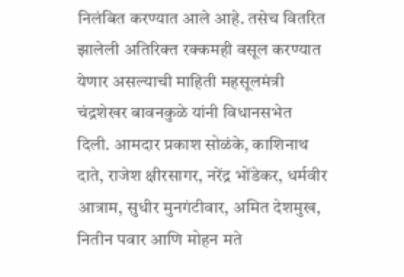निलंबित करण्यात आले आहे. तसेच वितरित झालेली अतिरिक्त रक्कमही वसूल करण्यात येणार असल्याची माहिती महसूलमंत्री चंद्रशेखर बावनकुळे यांनी विधानसभेत दिली. आमदार प्रकाश सोळंके, काशिनाथ दाते, राजेश क्षीरसागर, नरेंद्र भोंडेकर, धर्मवीर आत्राम, सुधीर मुनगंटीवार, अमित देशमुख, नितीन पवार आणि मोहन मते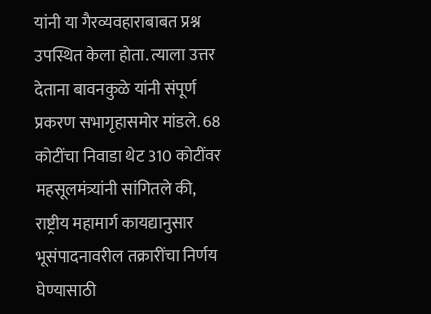यांनी या गैरव्यवहाराबाबत प्रश्न उपस्थित केला होता. त्याला उत्तर देताना बावनकुळे यांनी संपूर्ण प्रकरण सभागृहासमोर मांडले. 68 कोटींचा निवाडा थेट 310 कोटींवर महसूलमंत्र्यांनी सांगितले की, राष्ट्रीय महामार्ग कायद्यानुसार भूसंपादनावरील तक्रारींचा निर्णय घेण्यासाठी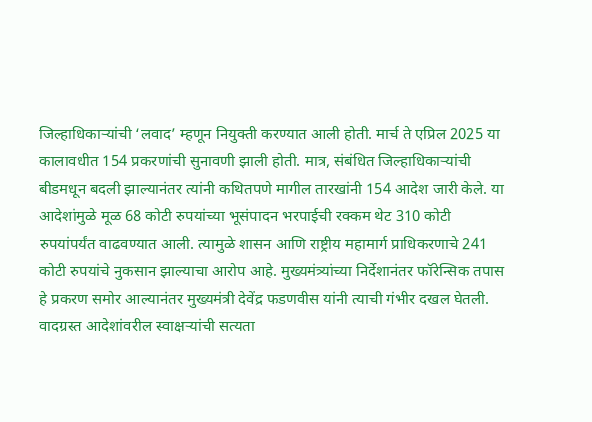जिल्हाधिकाऱ्यांची ‘लवाद’ म्हणून नियुक्ती करण्यात आली होती. मार्च ते एप्रिल 2025 या कालावधीत 154 प्रकरणांची सुनावणी झाली होती. मात्र, संबंधित जिल्हाधिकाऱ्यांची बीडमधून बदली झाल्यानंतर त्यांनी कथितपणे मागील तारखांनी 154 आदेश जारी केले. या आदेशांमुळे मूळ 68 कोटी रुपयांच्या भूसंपादन भरपाईची रक्कम थेट 310 कोटी रुपयांपर्यंत वाढवण्यात आली. त्यामुळे शासन आणि राष्ट्रीय महामार्ग प्राधिकरणाचे 241 कोटी रुपयांचे नुकसान झाल्याचा आरोप आहे. मुख्यमंत्र्यांच्या निर्देशानंतर फॉरेन्सिक तपास हे प्रकरण समोर आल्यानंतर मुख्यमंत्री देवेंद्र फडणवीस यांनी त्याची गंभीर दखल घेतली. वादग्रस्त आदेशांवरील स्वाक्षऱ्यांची सत्यता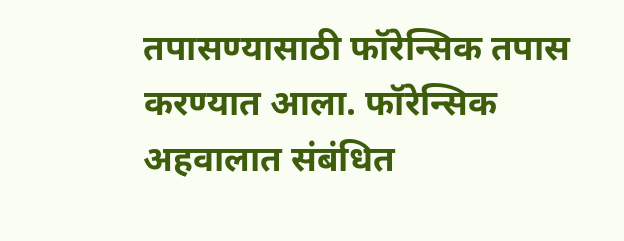तपासण्यासाठी फॉरेन्सिक तपास करण्यात आला. फॉरेन्सिक अहवालात संबंधित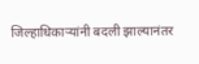जिल्हाधिकाऱ्यांनी बदली झाल्यानंतर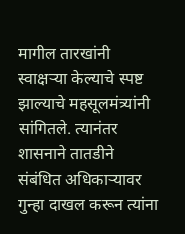मागील तारखांनी स्वाक्षऱ्या केल्याचे स्पष्ट झाल्याचे महसूलमंत्र्यांनी सांगितले. त्यानंतर शासनाने तातडीने संबंधित अधिकाऱ्यावर गुन्हा दाखल करून त्यांना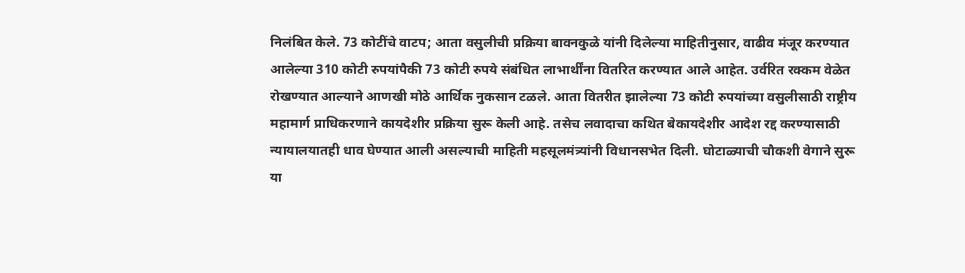निलंबित केले. 73 कोटींचे वाटप; आता वसुलीची प्रक्रिया बावनकुळे यांनी दिलेल्या माहितीनुसार, वाढीव मंजूर करण्यात आलेल्या 310 कोटी रुपयांपैकी 73 कोटी रुपये संबंधित लाभार्थींना वितरित करण्यात आले आहेत. उर्वरित रक्कम वेळेत रोखण्यात आल्याने आणखी मोठे आर्थिक नुकसान टळले. आता वितरीत झालेल्या 73 कोटी रुपयांच्या वसुलीसाठी राष्ट्रीय महामार्ग प्राधिकरणाने कायदेशीर प्रक्रिया सुरू केली आहे. तसेच लवादाचा कथित बेकायदेशीर आदेश रद्द करण्यासाठी न्यायालयातही धाव घेण्यात आली असल्याची माहिती महसूलमंत्र्यांनी विधानसभेत दिली. घोटाळ्याची चौकशी वेगाने सुरू या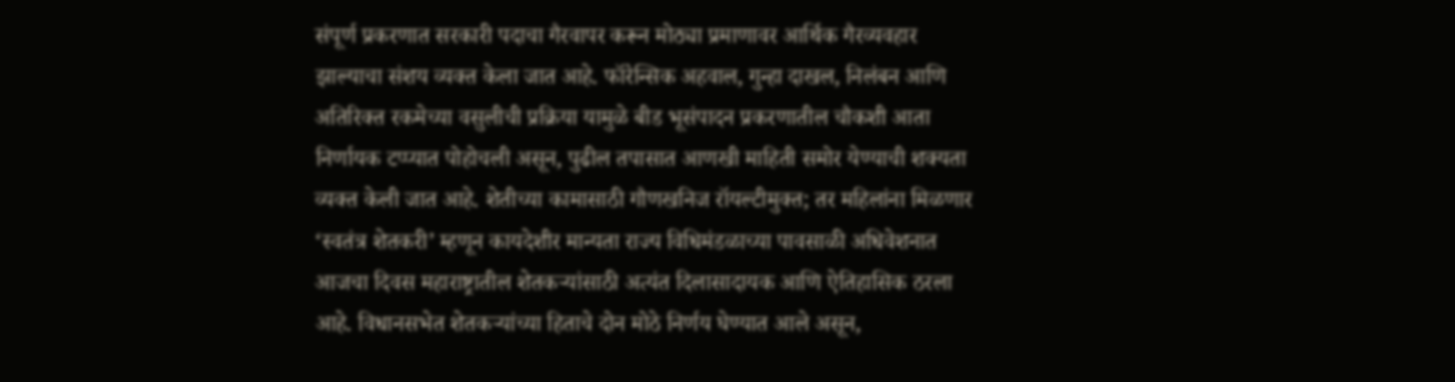संपूर्ण प्रकरणात सरकारी पदाचा गैरवापर करून मोठ्या प्रमाणावर आर्थिक गैरव्यवहार झाल्याचा संशय व्यक्त केला जात आहे. फॉरेन्सिक अहवाल, गुन्हा दाखल, निलंबन आणि अतिरिक्त रकमेच्या वसुलीची प्रक्रिया यामुळे बीड भूसंपादन प्रकरणातील चौकशी आता निर्णायक टप्प्यात पोहोचली असून, पुढील तपासात आणखी माहिती समोर येण्याची शक्यता व्यक्त केली जात आहे. शेतीच्या कामासाठी गौणखनिज रॉयल्टीमुक्त; तर महिलांना मिळणार ‘स्वतंत्र शेतकरी’ म्हणून कायदेशीर मान्यता राज्य विधिमंडळाच्या पावसाळी अधिवेशनात आजचा दिवस महाराष्ट्रातील शेतकऱ्यांसाठी अत्यंत दिलासादायक आणि ऐतिहासिक ठरला आहे. विधानसभेत शेतकऱ्यांच्या हिताचे दोन मोठे निर्णय घेण्यात आले असून,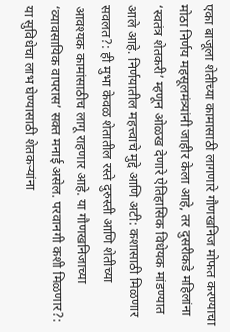एका बाजूला शेतीच्या कामासाठी लागणारे गौणखनिज मोफत करण्याचा मोठा निर्णय महसूलमंत्र्यांनी जाहीर केला आहे, तर दुसरीकडे महिलांना ‘स्वतंत्र शेतकरी’ म्हणून ओळख देणारे ऐतिहासिक विधेयक मांडण्यात आले आहे. निर्णयातील महत्त्वाचे मुद्दे आणि अटी: कशासाठी मिळणार सवलत?: ही मुभा केवळ शेतातील रस्ते दुरुस्ती आणि शेतीच्या आवश्यक कामांसाठीच लागू राहणार आहे. या गौणखनिजाच्या ‘व्यावसायिक वापरास’ सक्त मनाई असेल. परवानगी कशी मिळणार?: या सुविधेचा लाभ घेण्यासाठी शेतकऱ्यांना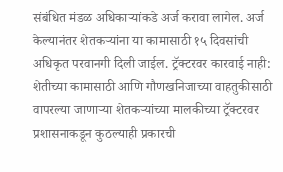संबंधित मंडळ अधिकाऱ्यांकडे अर्ज करावा लागेल. अर्ज केल्यानंतर शेतकऱ्यांना या कामासाठी १५ दिवसांची अधिकृत परवानगी दिली जाईल. ट्रॅक्टरवर कारवाई नाही: शेतीच्या कामासाठी आणि गौणखनिजाच्या वाहतुकीसाठी वापरल्या जाणाऱ्या शेतकऱ्यांच्या मालकीच्या ट्रॅक्टरवर प्रशासनाकडून कुठल्याही प्रकारची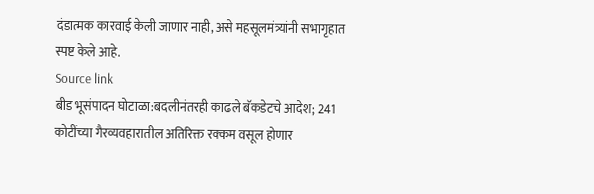दंडात्मक कारवाई केली जाणार नाही, असे महसूलमंत्र्यांनी सभागृहात स्पष्ट केले आहे.
Source link
बीड भूसंपादन घोटाळा:बदलीनंतरही काढले बॅकडेटचे आदेश; 241 कोटींच्या गैरव्यवहारातील अतिरिक्त रक्कम वसूल होणार